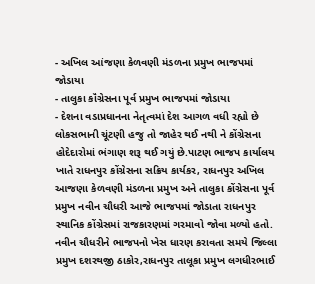- અખિલ આંજણા કેળવણી મંડળના પ્રમુખ ભાજપમાં જોડાયા
- તાલુકા કૉંગ્રેસના પૂર્વ પ્રમુખ ભાજપમાં જોડાયા
- દેશના વડાપ્રધાનના નેતૃત્વમાં દેશ આગળ વધી રહ્યો છે
લોકસભાની ચૂંટણી હજુ તો જાહેર થઈ નથી ને કોંગ્રેસના હોદેદારોમાં ભંગાણ શરૂ થઈ ગયું છે.પાટણ ભાજપ કાર્યાલય ખાતે રાધનપુર કોંગ્રેસના સક્રિય કાર્યકર, રાધનપુર અખિલ આજણા કેળવણી મંડળના પ્રમુખ અને તાલુકા કોંગ્રેસના પૂર્વ પ્રમુખ નવીન ચૌધરી આજે ભાજપમાં જોડાતા રાધનપુર સ્થાનિક કોંગ્રેસમાં રાજકારણમાં ગરમાવો જોવા મળ્યો હતો. નવીન ચૌધરીને ભાજપનો ખેસ ધારણ કરાવતા સમયે જિલ્લા પ્રમુખ દશરથજી ઠાકોર,રાધનપુર તાલૂકા પ્રમુખ લગધીરભાઈ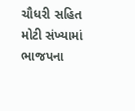ચૌધરી સહિત મોટી સંખ્યામાં ભાજપના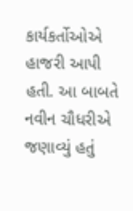કાર્યકર્તોઓએ હાજરી આપી હતી. આ બાબતે નવીન ચૌધરીએ જણાવ્યું હતું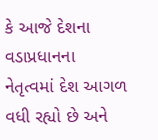કે આજે દેશના વડાપ્રધાનના નેતૃત્વમાં દેશ આગળ વધી રહ્યો છે અને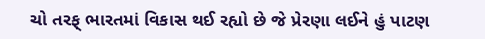ચો તરફ્ ભારતમાં વિકાસ થઈ રહ્યો છે જે પ્રેરણા લઈને હું પાટણ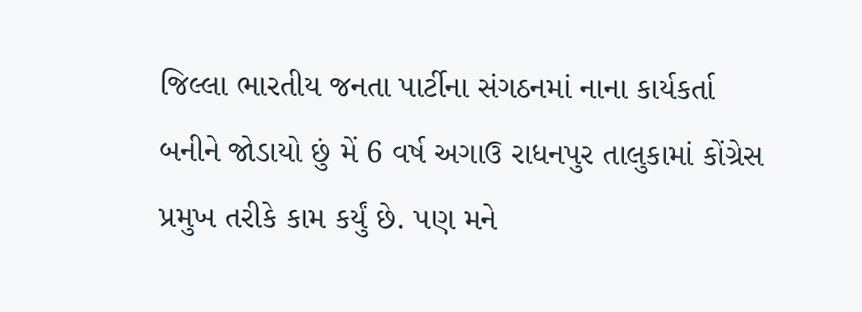જિલ્લા ભારતીય જનતા પાર્ટીના સંગઠનમાં નાના કાર્યકર્તા બનીને જોડાયો છું મેં 6 વર્ષ અગાઉ રાધનપુર તાલુકામાં કોંગ્રેસ પ્રમુખ તરીકે કામ કર્યું છે. પણ મને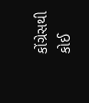કોંગ્રેસથી કોઈ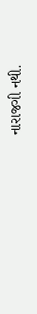નારાજગી નથી.